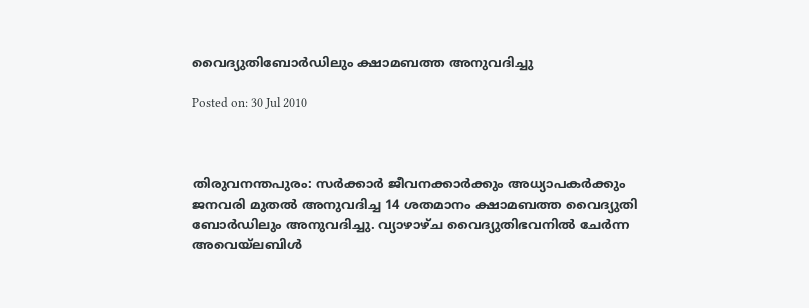വൈദ്യുതിബോര്‍ഡിലും ക്ഷാമബത്ത അനുവദിച്ചു

Posted on: 30 Jul 2010



തിരുവനന്തപുരം: സര്‍ക്കാര്‍ ജീവനക്കാര്‍ക്കും അധ്യാപകര്‍ക്കും ജനവരി മുതല്‍ അനുവദിച്ച 14 ശതമാനം ക്ഷാമബത്ത വൈദ്യുതി ബോര്‍ഡിലും അനുവദിച്ചു. വ്യാഴാഴ്ച വൈദ്യുതിഭവനില്‍ ചേര്‍ന്ന അവെയ്‌ലബിള്‍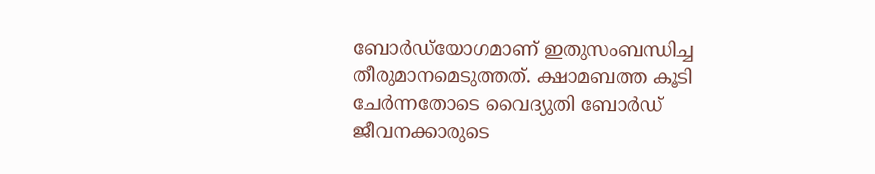ബോര്‍ഡ്‌യോഗമാണ് ഇതുസംബന്ധിച്ച തീരുമാനമെടുത്തത്. ക്ഷാമബത്ത കൂടി ചേര്‍ന്നതോടെ വൈദ്യുതി ബോര്‍ഡ് ജീവനക്കാരുടെ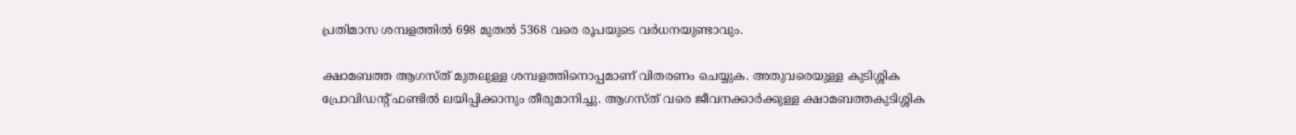പ്രതിമാസ ശമ്പളത്തില്‍ 698 മുതല്‍ 5368 വരെ രൂപയുടെ വര്‍ധനയുണ്ടാവും.

ക്ഷാമബത്ത ആഗസ്ത് മുതലുള്ള ശമ്പളത്തിനൊപ്പമാണ് വിതരണം ചെയ്യുക. അതുവരെയുള്ള കുടിശ്ശിക പ്രോവിഡന്റ് ഫണ്ടില്‍ ലയിപ്പിക്കാനും തീരുമാനിച്ചു. ആഗസ്ത് വരെ ജീവനക്കാര്‍ക്കുള്ള ക്ഷാമബത്തകുടിശ്ശിക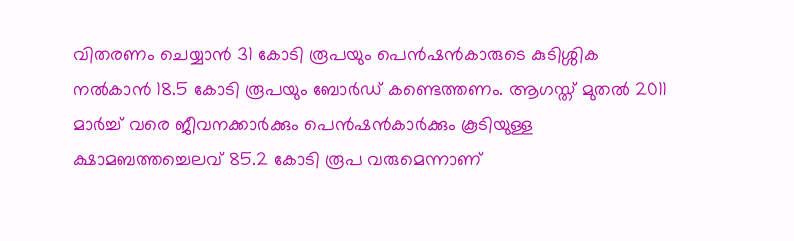വിതരണം ചെയ്യാന്‍ 31 കോടി രൂപയും പെന്‍ഷന്‍കാരുടെ കുടിശ്ശിക നല്‍കാന്‍ 18.5 കോടി രൂപയും ബോര്‍ഡ് കണ്ടെത്തണം. ആഗസ്ത് മുതല്‍ 2011 മാര്‍ച്ച് വരെ ജീവനക്കാര്‍ക്കും പെന്‍ഷന്‍കാര്‍ക്കും കൂടിയുള്ള ക്ഷാമബത്തച്ചെലവ് 85.2 കോടി രൂപ വരുമെന്നാണ്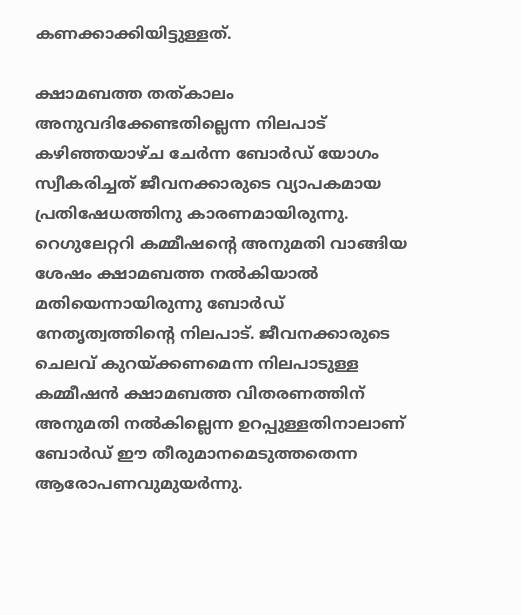കണക്കാക്കിയിട്ടുള്ളത്.

ക്ഷാമബത്ത തത്കാലം അനുവദിക്കേണ്ടതില്ലെന്ന നിലപാട് കഴിഞ്ഞയാഴ്ച ചേര്‍ന്ന ബോര്‍ഡ് യോഗം സ്വീകരിച്ചത് ജീവനക്കാരുടെ വ്യാപകമായ പ്രതിഷേധത്തിനു കാരണമായിരുന്നു. റെഗുലേറ്ററി കമ്മീഷന്റെ അനുമതി വാങ്ങിയ ശേഷം ക്ഷാമബത്ത നല്‍കിയാല്‍ മതിയെന്നായിരുന്നു ബോര്‍ഡ് നേതൃത്വത്തിന്റെ നിലപാട്. ജീവനക്കാരുടെ ചെലവ് കുറയ്ക്കണമെന്ന നിലപാടുള്ള കമ്മീഷന്‍ ക്ഷാമബത്ത വിതരണത്തിന് അനുമതി നല്‍കില്ലെന്ന ഉറപ്പുള്ളതിനാലാണ് ബോര്‍ഡ് ഈ തീരുമാനമെടുത്തതെന്ന ആരോപണവുമുയര്‍ന്നു.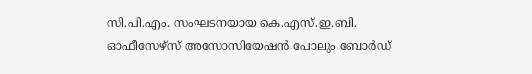സി.പി.എം. സംഘടനയായ കെ.എസ്.ഇ.ബി. ഓഫീസേഴ്‌സ് അസോസിയേഷന്‍ പോലും ബോര്‍ഡ്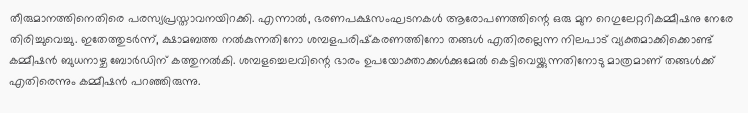തീരുമാനത്തിനെതിരെ പരസ്യപ്രസ്താവനയിറക്കി. എന്നാല്‍, ഭരണപക്ഷസംഘടനകള്‍ ആരോപണത്തിന്റെ ഒരു മുന റെഗുലേറ്ററികമ്മീഷനു നേരേ തിരിച്ചുവെച്ചു. ഇതേത്തുടര്‍ന്ന്, ക്ഷാമബത്ത നല്‍കുന്നതിനോ ശമ്പളപരിഷ്‌കരണത്തിനോ തങ്ങള്‍ എതിരല്ലെന്ന നിലപാട് വ്യക്തമാക്കിക്കൊണ്ട് കമ്മീഷന്‍ ബുധനാഴ്ച ബോര്‍ഡിന് കത്തുനല്‍കി. ശമ്പളച്ചെലവിന്റെ ഭാരം ഉപയോക്താക്കള്‍ക്കുമേല്‍ കെട്ടിവെയ്ക്കുന്നതിനോടു മാത്രമാണ് തങ്ങള്‍ക്ക് എതിരെന്നും കമ്മീഷന്‍ പറഞ്ഞിരുന്നു.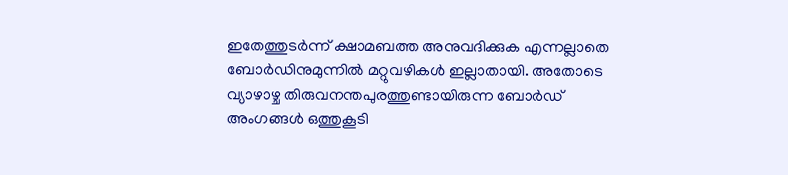ഇതേത്തുടര്‍ന്ന് ക്ഷാമബത്ത അനുവദിക്കുക എന്നല്ലാതെ ബോര്‍ഡിനുമുന്നില്‍ മറ്റുവഴികള്‍ ഇല്ലാതായി. അതോടെ വ്യാഴാഴ്ച തിരുവനന്തപുരത്തുണ്ടായിരുന്ന ബോര്‍ഡ് അംഗങ്ങള്‍ ഒത്തുകൂടി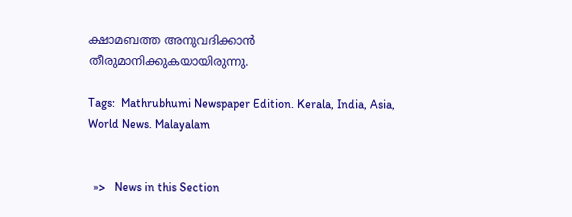ക്ഷാമബത്ത അനുവദിക്കാന്‍ തീരുമാനിക്കുകയായിരുന്നു.

Tags:  Mathrubhumi Newspaper Edition. Kerala, India, Asia, World News. Malayalam


  »>   News in this Section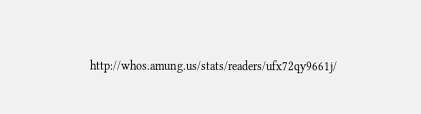http://whos.amung.us/stats/readers/ufx72qy9661j/